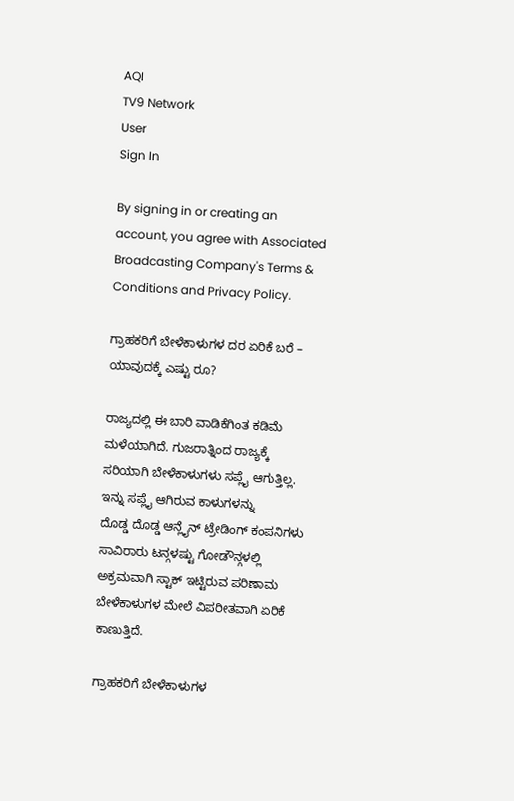AQI
TV9 Network
User
Sign In

By signing in or creating an account, you agree with Associated Broadcasting Company's Terms & Conditions and Privacy Policy.

ಗ್ರಾಹಕರಿಗೆ ಬೇಳೆಕಾಳುಗಳ ದರ ಏರಿಕೆ ಬರೆ – ಯಾವುದಕ್ಕೆ ಎಷ್ಟು ರೂ?

ರಾಜ್ಯದಲ್ಲಿ ಈ ಬಾರಿ ವಾಡಿಕೆಗಿಂತ ಕಡಿಮೆ ಮಳೆಯಾಗಿದೆ. ಗುಜರಾತ್ನಿಂದ ರಾಜ್ಯಕ್ಕೆ ಸರಿಯಾಗಿ ಬೇಳೆಕಾಳುಗಳು ಸಪ್ಲೈ ಆಗುತ್ತಿಲ್ಲ. ಇನ್ನು ಸಪ್ಲೈ ಆಗಿರುವ ಕಾಳುಗಳನ್ನು ದೊಡ್ಡ ‌ದೊಡ್ಡ ಆನ್ಲೈನ್ ಟ್ರೇಡಿಂಗ್ ಕಂಪನಿಗಳು ಸಾವಿರಾರು ಟನ್ಗಳಷ್ಟು ಗೋಡೌನ್ಗಳಲ್ಲಿ ಅಕ್ರಮವಾಗಿ ಸ್ಟಾಕ್ ಇಟ್ಟಿರುವ ಪರಿಣಾಮ ಬೇಳೆಕಾಳುಗಳ ಮೇಲೆ ವಿಪರೀತವಾಗಿ ಏರಿಕೆ ಕಾಣುತ್ತಿದೆ.

ಗ್ರಾಹಕರಿಗೆ ಬೇಳೆಕಾಳುಗಳ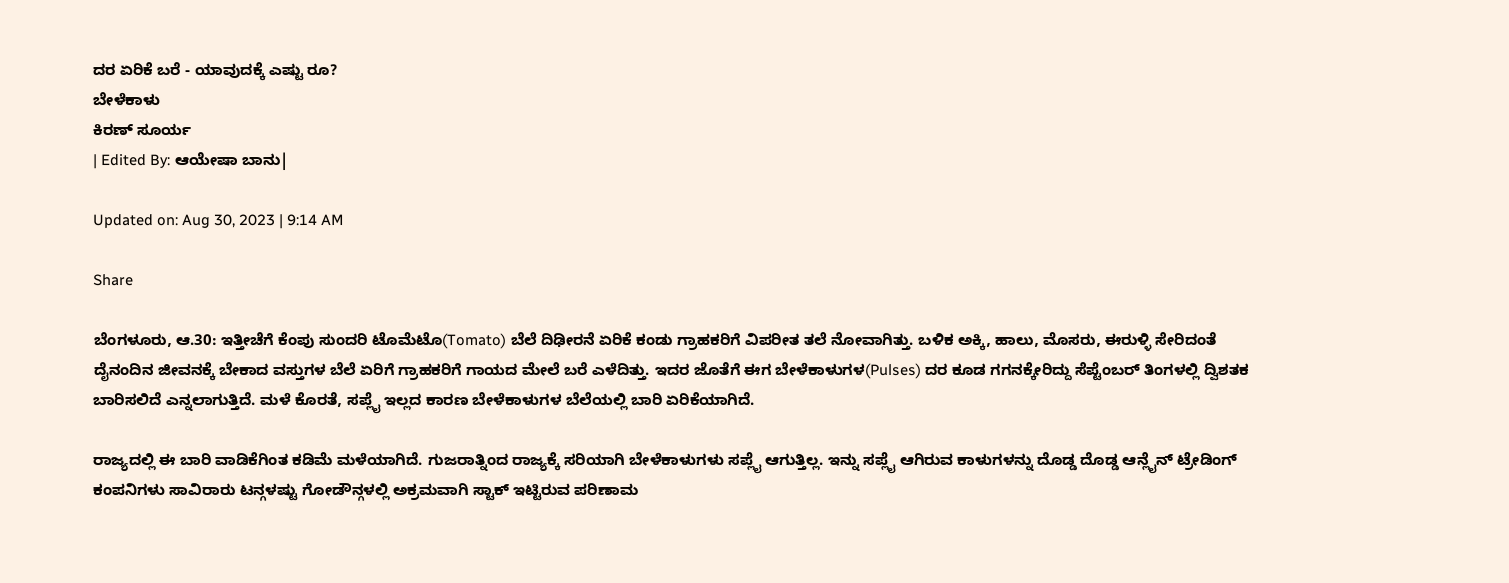ದರ ಏರಿಕೆ ಬರೆ - ಯಾವುದಕ್ಕೆ ಎಷ್ಟು ರೂ?
ಬೇಳೆಕಾಳು
ಕಿರಣ್ ಸೂರ್ಯ
| Edited By: ಆಯೇಷಾ ಬಾನು|

Updated on: Aug 30, 2023 | 9:14 AM

Share

ಬೆಂಗಳೂರು, ಆ.30: ಇತ್ತೀಚೆಗೆ ಕೆಂಪು ಸುಂದರಿ ಟೊಮೆಟೊ(Tomato) ಬೆಲೆ ದಿಢೀರನೆ ಏರಿಕೆ ಕಂಡು ಗ್ರಾಹಕರಿಗೆ ವಿಪರೀತ ತಲೆ ನೋವಾಗಿತ್ತು. ಬಳಿಕ ಅಕ್ಕಿ, ಹಾಲು, ಮೊಸರು, ಈರುಳ್ಳಿ ಸೇರಿದಂತೆ ದೈನಂದಿನ ಜೀವನಕ್ಕೆ ಬೇಕಾದ ವಸ್ತುಗಳ ಬೆಲೆ ಏರಿಗೆ ಗ್ರಾಹಕರಿಗೆ ಗಾಯದ ಮೇಲೆ ಬರೆ ಎಳೆದಿತ್ತು. ಇದರ ಜೊತೆಗೆ ಈಗ ಬೇಳೆಕಾಳುಗಳ(Pulses) ದರ ಕೂಡ ಗಗನಕ್ಕೇರಿದ್ದು ಸೆಪ್ಟೆಂಬರ್ ತಿಂಗಳಲ್ಲಿ ದ್ವಿಶತಕ ಬಾರಿಸಲಿದೆ ಎನ್ನಲಾಗುತ್ತಿದೆ. ಮಳೆ ಕೊರತೆ, ಸಪ್ಲೈ ಇಲ್ಲದ ಕಾರಣ ಬೇಳೆಕಾಳುಗಳ ಬೆಲೆಯಲ್ಲಿ ಬಾರಿ ಏರಿಕೆಯಾಗಿದೆ.

ರಾಜ್ಯದಲ್ಲಿ ಈ ಬಾರಿ ವಾಡಿಕೆಗಿಂತ ಕಡಿಮೆ ಮಳೆಯಾಗಿದೆ. ಗುಜರಾತ್ನಿಂದ ರಾಜ್ಯಕ್ಕೆ ಸರಿಯಾಗಿ ಬೇಳೆಕಾಳುಗಳು ಸಪ್ಲೈ ಆಗುತ್ತಿಲ್ಲ. ಇನ್ನು ಸಪ್ಲೈ ಆಗಿರುವ ಕಾಳುಗಳನ್ನು ದೊಡ್ಡ ‌ದೊಡ್ಡ ಆನ್ಲೈನ್ ಟ್ರೇಡಿಂಗ್ ಕಂಪನಿಗಳು ಸಾವಿರಾರು ಟನ್ಗಳಷ್ಟು ಗೋಡೌನ್ಗಳಲ್ಲಿ ಅಕ್ರಮವಾಗಿ ಸ್ಟಾಕ್ ಇಟ್ಟಿರುವ ಪರಿಣಾಮ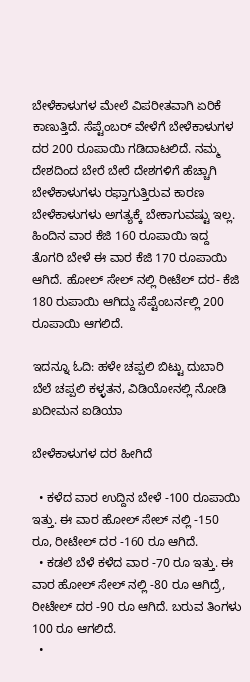ಬೇಳೆಕಾಳುಗಳ ಮೇಲೆ ವಿಪರೀತವಾಗಿ ಏರಿಕೆ ಕಾಣುತ್ತಿದೆ. ಸೆಪ್ಟೆಂಬರ್ ವೇಳೆಗೆ ಬೇಳೆಕಾಳುಗಳ ದರ 200 ರೂಪಾಯಿ ಗಡಿದಾಟಲಿದೆ. ನಮ್ಮ ದೇಶದಿಂದ ಬೇರೆ ಬೇರೆ ದೇಶಗಳಿಗೆ ಹೆಚ್ಚಾಗಿ ಬೇಳೆಕಾಳುಗಳು ರಫ್ತಾಗುತ್ತಿರುವ ಕಾರಣ ಬೇಳೆಕಾಳುಗಳು ಅಗತ್ಯಕ್ಕೆ ಬೇಕಾಗುವಷ್ಟು ಇಲ್ಲ. ಹಿಂದಿನ ವಾರ ಕೆಜಿ 160 ರೂಪಾಯಿ ಇದ್ದ ತೊಗರಿ ಬೇಳೆ ಈ ವಾರ ಕೆಜಿ 170 ರೂಪಾಯಿ ಆಗಿದೆ. ಹೋಲ್ ಸೇಲ್ ನಲ್ಲಿ ರೀಟೆಲ್ ದರ- ಕೆಜಿ 180 ರುಪಾಯಿ ಆಗಿದ್ದು ಸೆಪ್ಟೆಂಬರ್ನಲ್ಲಿ 200 ರೂಪಾಯಿ ಆಗಲಿದೆ.

ಇದನ್ನೂ ಓದಿ: ಹಳೇ ಚಪ್ಪಲಿ ಬಿಟ್ಟು ದುಬಾರಿ ಬೆಲೆ ಚಪ್ಪಲಿ ಕಳ್ಳತನ, ವಿಡಿಯೋನಲ್ಲಿ ನೋಡಿ ಖದೀಮನ ಐಡಿಯಾ

ಬೇಳೆಕಾಳುಗಳ ದರ ಹೀಗಿದೆ

  • ಕಳೆದ ವಾರ ಉದ್ದಿನ ಬೇಳೆ -100 ರೂಪಾಯಿ ಇತ್ತು. ಈ ವಾರ ಹೋಲ್ ಸೇಲ್ ನಲ್ಲಿ -150 ರೂ, ರೀಟೇಲ್ ದರ -160 ರೂ ಆಗಿದೆ.
  • ಕಡಲೆ ಬೆಳೆ ಕಳೆದ ವಾರ -70 ರೂ ಇತ್ತು. ಈ ವಾರ ಹೋಲ್ ಸೇಲ್ ನಲ್ಲಿ -80 ರೂ ಆಗಿದ್ರೆ, ರೀಟೇಲ್ ದರ -90 ರೂ ಆಗಿದೆ. ಬರುವ ತಿಂಗಳು 100 ರೂ ಆಗಲಿದೆ.
  •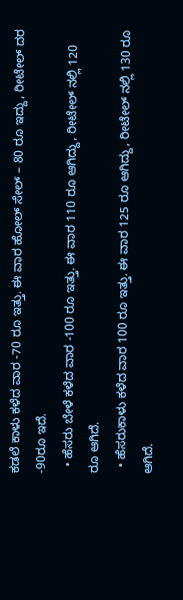ಕಡಲೆ ಕಾಳು ಕಳೆದ ವಾರ -70 ರೂ ಇತ್ತು. ಈ ವಾರ ಹೋಲ್ ಸೇಲ್ – 80 ರೂ ಇದ್ದು, ರೀಟೇಲ್ ದರ -90ರೂ ಇದೆ.
  • ಹೆಸರು ಬೇಳೆ ಕಳೆದ ವಾರ -100 ರೂ ಇತ್ತು. ಈ ವಾರ 110 ರೂ ಆಗಿದ್ದು, ರೀಟೇಲ್ ನಲ್ಲಿ 120 ರೂ ಆಗಿದೆ.
  • ಹೆಸರುಕಾಳು ಕಳೆದ ವಾರ 100 ರೂ ಇತ್ತು. ಈ ವಾರ 125 ರೂ ಆಗಿದ್ದು, ರೀಟೇಲ್ ನಲ್ಲಿ 130 ರೂ ಆಗಿದೆ.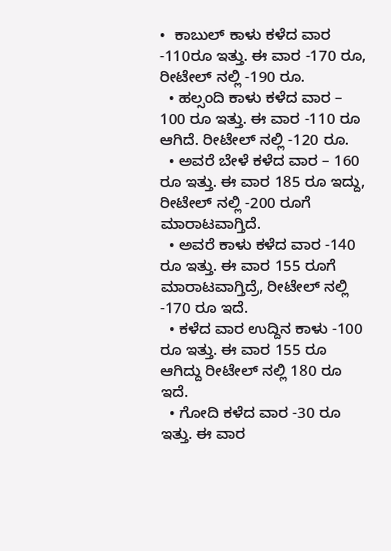•  ಕಾಬುಲ್ ಕಾಳು ಕಳೆದ ವಾರ -110ರೂ ಇತ್ತು. ಈ ವಾರ -170 ರೂ,  ರೀಟೇಲ್ ನಲ್ಲಿ -190 ರೂ.
  • ಹಲ್ಸಂದಿ ಕಾಳು ಕಳೆದ ವಾರ – 100 ರೂ ಇತ್ತು. ಈ ವಾರ -110 ರೂ ಆಗಿದೆ. ರೀಟೇಲ್ ನಲ್ಲಿ -120 ರೂ.
  • ಅವರೆ ಬೇಳೆ ಕಳೆದ ವಾರ – 160 ರೂ ಇತ್ತು. ಈ ವಾರ 185 ರೂ ಇದ್ದು, ರೀಟೇಲ್ ನಲ್ಲಿ -200 ರೂಗೆ ಮಾರಾಟವಾಗ್ತಿದೆ.
  • ಅವರೆ ಕಾಳು ಕಳೆದ ವಾರ -140 ರೂ ಇತ್ತು. ಈ ವಾರ 155 ರೂಗೆ ಮಾರಾಟವಾಗ್ತಿದ್ರೆ, ರೀಟೇಲ್ ನಲ್ಲಿ -170 ರೂ ಇದೆ.
  • ಕಳೆದ ವಾರ ಉದ್ದಿನ ಕಾಳು -100 ರೂ ಇತ್ತು. ಈ ವಾರ 155 ರೂ ಆಗಿದ್ದು ರೀಟೇಲ್ ನಲ್ಲಿ 180 ರೂ ಇದೆ.
  • ಗೋದಿ ಕಳೆದ ವಾರ -30 ರೂ ಇತ್ತು. ಈ ವಾರ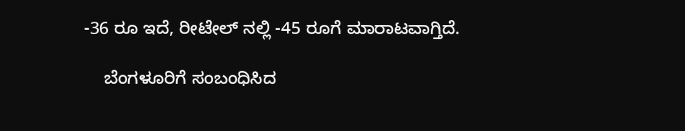-36 ರೂ ಇದೆ, ರೀಟೇಲ್ ನಲ್ಲಿ -45 ರೂಗೆ ಮಾರಾಟವಾಗ್ತಿದೆ.

    ಬೆಂಗಳೂರಿಗೆ ಸಂಬಂಧಿಸಿದ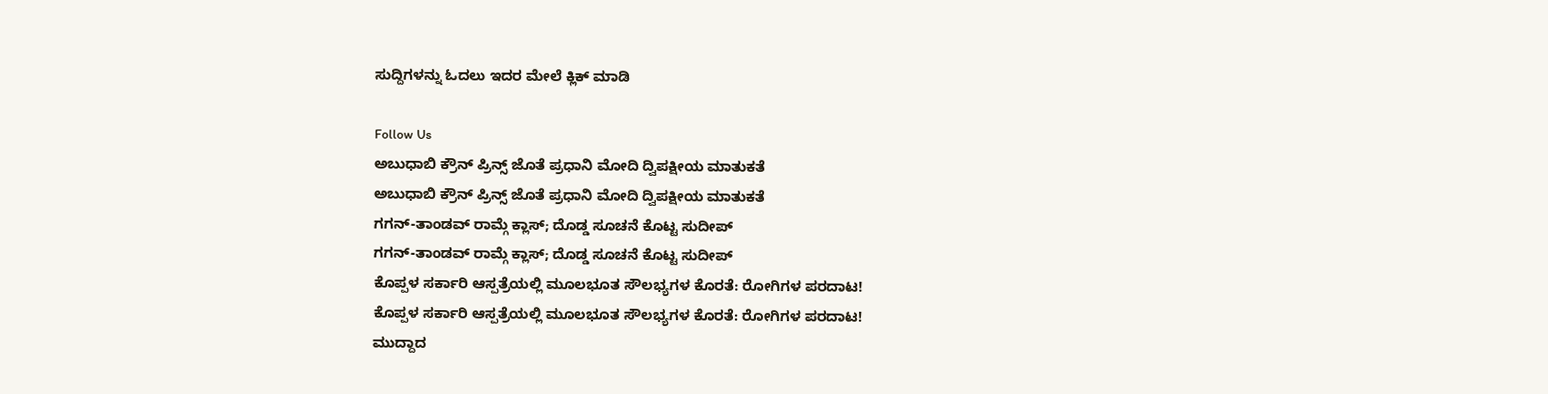ಸುದ್ದಿಗಳನ್ನು ಓದಲು ಇದರ ಮೇಲೆ ಕ್ಲಿಕ್ ಮಾಡಿ

Follow Us
ಅಬುಧಾಬಿ ಕ್ರೌನ್ ಪ್ರಿನ್ಸ್ ಜೊತೆ ಪ್ರಧಾನಿ ಮೋದಿ ದ್ವಿಪಕ್ಷೀಯ ಮಾತುಕತೆ
ಅಬುಧಾಬಿ ಕ್ರೌನ್ ಪ್ರಿನ್ಸ್ ಜೊತೆ ಪ್ರಧಾನಿ ಮೋದಿ ದ್ವಿಪಕ್ಷೀಯ ಮಾತುಕತೆ
ಗಗನ್-ತಾಂಡವ್ ರಾಮ್ಗೆ ಕ್ಲಾಸ್; ದೊಡ್ಡ ಸೂಚನೆ ಕೊಟ್ಟ ಸುದೀಪ್
ಗಗನ್-ತಾಂಡವ್ ರಾಮ್ಗೆ ಕ್ಲಾಸ್; ದೊಡ್ಡ ಸೂಚನೆ ಕೊಟ್ಟ ಸುದೀಪ್
ಕೊಪ್ಪಳ ಸರ್ಕಾರಿ ಆಸ್ಪತ್ರೆಯಲ್ಲಿ ಮೂಲಭೂತ ಸೌಲಭ್ಯಗಳ ಕೊರತೆ: ರೋಗಿಗಳ ಪರದಾಟ!
ಕೊಪ್ಪಳ ಸರ್ಕಾರಿ ಆಸ್ಪತ್ರೆಯಲ್ಲಿ ಮೂಲಭೂತ ಸೌಲಭ್ಯಗಳ ಕೊರತೆ: ರೋಗಿಗಳ ಪರದಾಟ!
ಮುದ್ದಾದ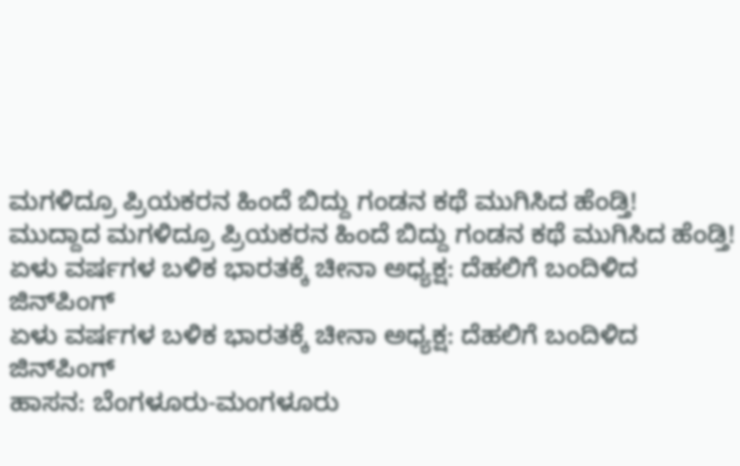ಮಗಳಿದ್ರೂ ಪ್ರಿಯಕರನ ಹಿಂದೆ ಬಿದ್ದು ಗಂಡನ ಕಥೆ ಮುಗಿಸಿದ ಹೆಂಡ್ತಿ!
ಮುದ್ದಾದ ಮಗಳಿದ್ರೂ ಪ್ರಿಯಕರನ ಹಿಂದೆ ಬಿದ್ದು ಗಂಡನ ಕಥೆ ಮುಗಿಸಿದ ಹೆಂಡ್ತಿ!
ಏಳು ವರ್ಷಗಳ ಬಳಿಕ ಭಾರತಕ್ಕೆ ಚೀನಾ ಅಧ್ಯಕ್ಷ: ದೆಹಲಿಗೆ ಬಂದಿಳಿದ ಜಿನ್‌ಪಿಂಗ್
ಏಳು ವರ್ಷಗಳ ಬಳಿಕ ಭಾರತಕ್ಕೆ ಚೀನಾ ಅಧ್ಯಕ್ಷ: ದೆಹಲಿಗೆ ಬಂದಿಳಿದ ಜಿನ್‌ಪಿಂಗ್
ಹಾಸನ: ಬೆಂಗಳೂರು-ಮಂಗಳೂರು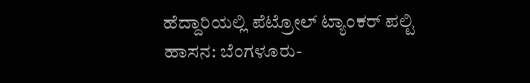ಹೆದ್ದಾರಿಯಲ್ಲಿ ಪೆಟ್ರೋಲ್ ಟ್ಯಾಂಕರ್ ಪಲ್ಟಿ
ಹಾಸನ: ಬೆಂಗಳೂರು-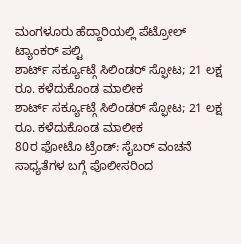ಮಂಗಳೂರು ಹೆದ್ದಾರಿಯಲ್ಲಿ ಪೆಟ್ರೋಲ್ ಟ್ಯಾಂಕರ್ ಪಲ್ಟಿ
ಶಾರ್ಟ್ ಸರ್ಕ್ಯೂಟ್ಗೆ ಸಿಲಿಂಡರ್ ಸ್ಫೋಟ; 21 ಲಕ್ಷ ರೂ. ಕಳೆದುಕೊಂಡ ಮಾಲೀಕ
ಶಾರ್ಟ್ ಸರ್ಕ್ಯೂಟ್ಗೆ ಸಿಲಿಂಡರ್ ಸ್ಫೋಟ; 21 ಲಕ್ಷ ರೂ. ಕಳೆದುಕೊಂಡ ಮಾಲೀಕ
80ರ ಫೋಟೊ ಟ್ರೆಂಡ್: ಸೈಬರ್ ವಂಚನೆ ಸಾಧ್ಯತೆಗಳ ಬಗ್ಗೆ ಪೊಲೀಸರಿಂದ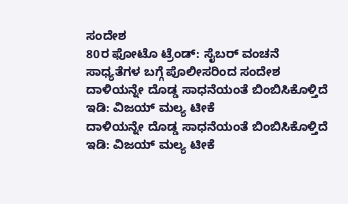ಸಂದೇಶ
80ರ ಫೋಟೊ ಟ್ರೆಂಡ್: ಸೈಬರ್ ವಂಚನೆ ಸಾಧ್ಯತೆಗಳ ಬಗ್ಗೆ ಪೊಲೀಸರಿಂದ ಸಂದೇಶ
ದಾಳಿಯನ್ನೇ ದೊಡ್ಡ ಸಾಧನೆಯಂತೆ ಬಿಂಬಿಸಿಕೊಳ್ತಿದೆ ಇಡಿ: ವಿಜಯ್ ಮಲ್ಯ ಟೀಕೆ
ದಾಳಿಯನ್ನೇ ದೊಡ್ಡ ಸಾಧನೆಯಂತೆ ಬಿಂಬಿಸಿಕೊಳ್ತಿದೆ ಇಡಿ: ವಿಜಯ್ ಮಲ್ಯ ಟೀಕೆ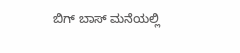ಬಿಗ್ ಬಾಸ್ ಮನೆಯಲ್ಲಿ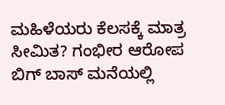ಮಹಿಳೆಯರು ಕೆಲಸಕ್ಕೆ ಮಾತ್ರ ಸೀಮಿತ? ಗಂಭೀರ ಆರೋಪ
ಬಿಗ್ ಬಾಸ್ ಮನೆಯಲ್ಲಿ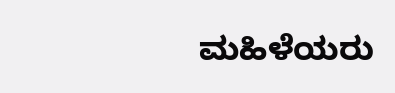ಮಹಿಳೆಯರು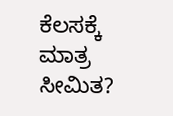ಕೆಲಸಕ್ಕೆ ಮಾತ್ರ ಸೀಮಿತ?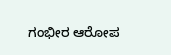ಗಂಭೀರ ಆರೋಪ